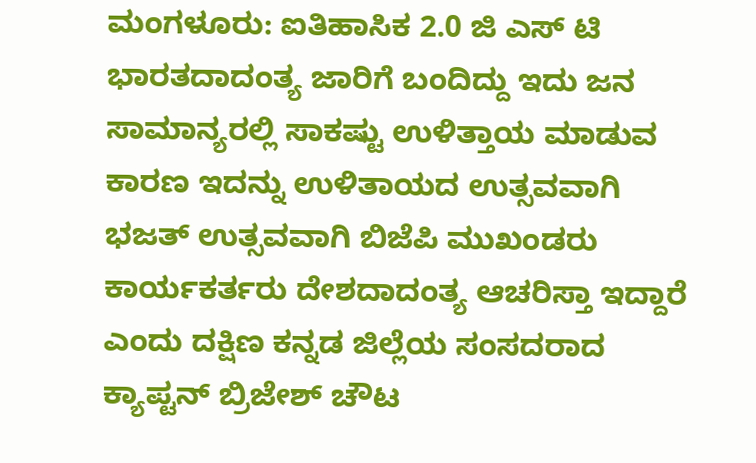ಮಂಗಳೂರು: ಐತಿಹಾಸಿಕ 2.0 ಜಿ ಎಸ್ ಟಿ ಭಾರತದಾದಂತ್ಯ ಜಾರಿಗೆ ಬಂದಿದ್ದು ಇದು ಜನ ಸಾಮಾನ್ಯರಲ್ಲಿ ಸಾಕಷ್ಟು ಉಳಿತ್ತಾಯ ಮಾಡುವ ಕಾರಣ ಇದನ್ನು ಉಳಿತಾಯದ ಉತ್ಸವವಾಗಿ ಭಜತ್ ಉತ್ಸವವಾಗಿ ಬಿಜೆಪಿ ಮುಖಂಡರು ಕಾರ್ಯಕರ್ತರು ದೇಶದಾದಂತ್ಯ ಆಚರಿಸ್ತಾ ಇದ್ದಾರೆ ಎಂದು ದಕ್ಷಿಣ ಕನ್ನಡ ಜಿಲ್ಲೆಯ ಸಂಸದರಾದ ಕ್ಯಾಪ್ಟನ್ ಬ್ರಿಜೇಶ್ ಚೌಟ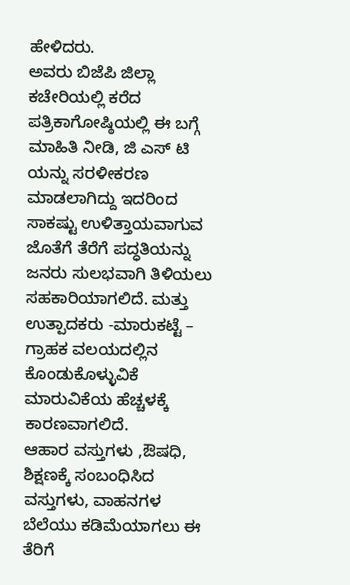ಹೇಳಿದರು.
ಅವರು ಬಿಜೆಪಿ ಜಿಲ್ಲಾ ಕಚೇರಿಯಲ್ಲಿ ಕರೆದ ಪತ್ರಿಕಾಗೋಷ್ಠಿಯಲ್ಲಿ ಈ ಬಗ್ಗೆ ಮಾಹಿತಿ ನೀಡಿ, ಜಿ ಎಸ್ ಟಿ ಯನ್ನು ಸರಳೀಕರಣ ಮಾಡಲಾಗಿದ್ದು ಇದರಿಂದ ಸಾಕಷ್ಟು ಉಳಿತ್ತಾಯವಾಗುವ ಜೊತೆಗೆ ತೆರೆಗೆ ಪದ್ಧತಿಯನ್ನು ಜನರು ಸುಲಭವಾಗಿ ತಿಳಿಯಲು ಸಹಕಾರಿಯಾಗಲಿದೆ. ಮತ್ತು ಉತ್ಪಾದಕರು -ಮಾರುಕಟ್ಟೆ – ಗ್ರಾಹಕ ವಲಯದಲ್ಲಿನ ಕೊಂಡುಕೊಳ್ಳುವಿಕೆ ಮಾರುವಿಕೆಯ ಹೆಚ್ಚಳಕ್ಕೆ ಕಾರಣವಾಗಲಿದೆ.
ಆಹಾರ ವಸ್ತುಗಳು ,ಔಷಧಿ, ಶಿಕ್ಷಣಕ್ಕೆ ಸಂಬಂಧಿಸಿದ ವಸ್ತುಗಳು, ವಾಹನಗಳ ಬೆಲೆಯು ಕಡಿಮೆಯಾಗಲು ಈ ತೆರಿಗೆ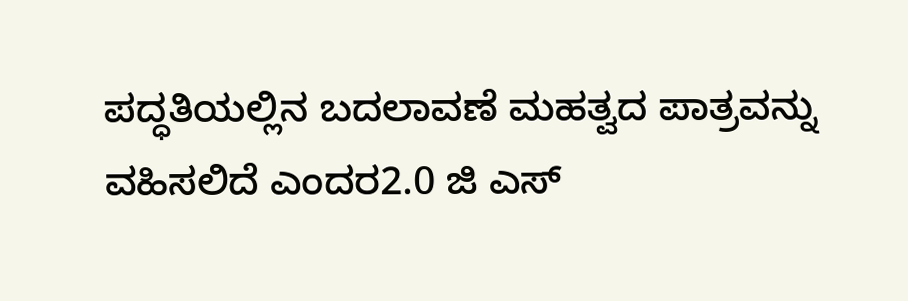ಪದ್ಧತಿಯಲ್ಲಿನ ಬದಲಾವಣೆ ಮಹತ್ವದ ಪಾತ್ರವನ್ನು ವಹಿಸಲಿದೆ ಎಂದರ2.0 ಜಿ ಎಸ್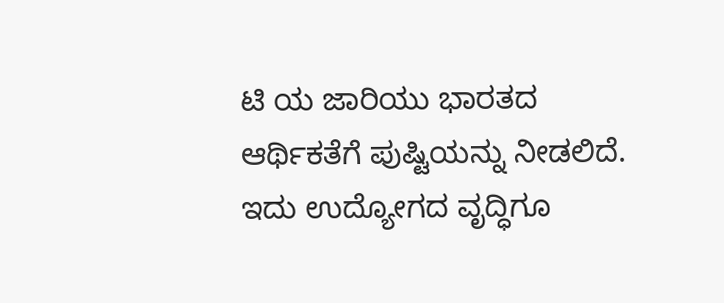ಟಿ ಯ ಜಾರಿಯು ಭಾರತದ ಆರ್ಥಿಕತೆಗೆ ಪುಷ್ಟಿಯನ್ನು ನೀಡಲಿದೆ. ಇದು ಉದ್ಯೋಗದ ವೃದ್ಧಿಗೂ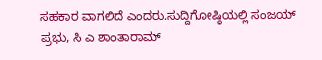ಸಹಕಾರ ವಾಗಲಿದೆ ಎಂದರು.ಸುದ್ದಿಗೋಷ್ಠಿಯಲ್ಲಿ ಸಂಜಯ್ ಪ್ರಭು, ಸಿ ಎ ಶಾಂತಾರಾಮ್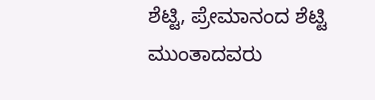ಶೆಟ್ಟಿ, ಪ್ರೇಮಾನಂದ ಶೆಟ್ಟಿ ಮುಂತಾದವರು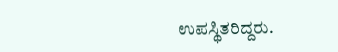ಉಪಸ್ಥಿತರಿದ್ದರು.